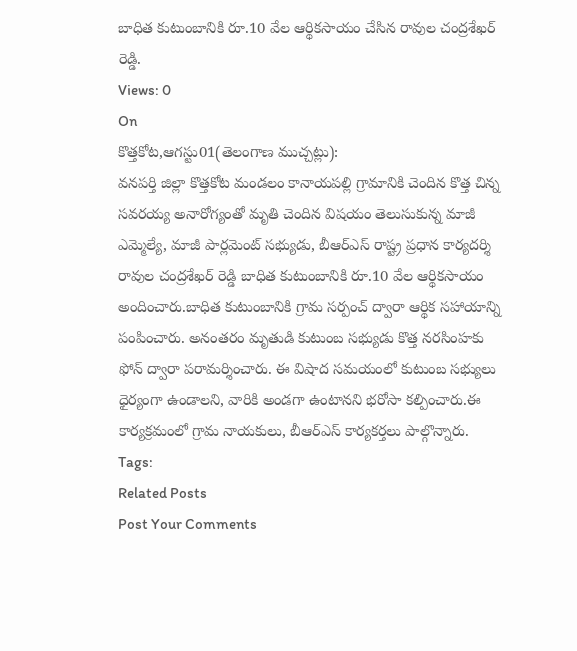బాధిత కుటుంబానికి రూ.10 వేల ఆర్థికసాయం చేసిన రావుల చంద్రశేఖర్ రెడ్డి.
Views: 0
On
కొత్తకోట,ఆగస్టు01(తెలంగాణ ముచ్చట్లు):
వనపర్తి జిల్లా కొత్తకోట మండలం కానాయపల్లి గ్రామానికి చెందిన కొత్త చిన్న సవరయ్య అనారోగ్యంతో మృతి చెందిన విషయం తెలుసుకున్న మాజీ ఎమ్మెల్యే, మాజీ పార్లమెంట్ సభ్యుడు, బీఆర్ఎస్ రాష్ట్ర ప్రధాన కార్యదర్శి రావుల చంద్రశేఖర్ రెడ్డి బాధిత కుటుంబానికి రూ.10 వేల ఆర్థికసాయం అందించారు.బాధిత కుటుంబానికి గ్రామ సర్పంచ్ ద్వారా ఆర్థిక సహాయాన్ని పంపించారు. అనంతరం మృతుడి కుటుంబ సభ్యుడు కొత్త నరసింహకు ఫోన్ ద్వారా పరామర్శించారు. ఈ విషాద సమయంలో కుటుంబ సభ్యులు ధైర్యంగా ఉండాలని, వారికి అండగా ఉంటానని భరోసా కల్పించారు.ఈ కార్యక్రమంలో గ్రామ నాయకులు, బీఆర్ఎస్ కార్యకర్తలు పాల్గొన్నారు.
Tags:
Related Posts
Post Your Comments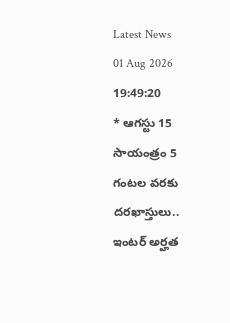Latest News
01 Aug 2026 19:49:20
* ఆగస్టు 15 సాయంత్రం 5 గంటల వరకు దరఖాస్తులు.. ఇంటర్ అర్హత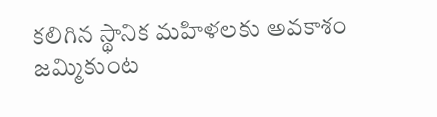కలిగిన స్థానిక మహిళలకు అవకాశం
జమ్మికుంట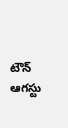టౌన్ ఆగస్టు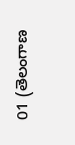01 (తెలంగాణ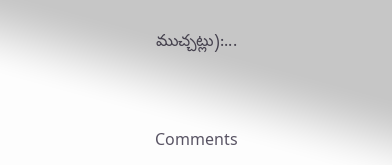ముచ్చట్లు):...


Comments